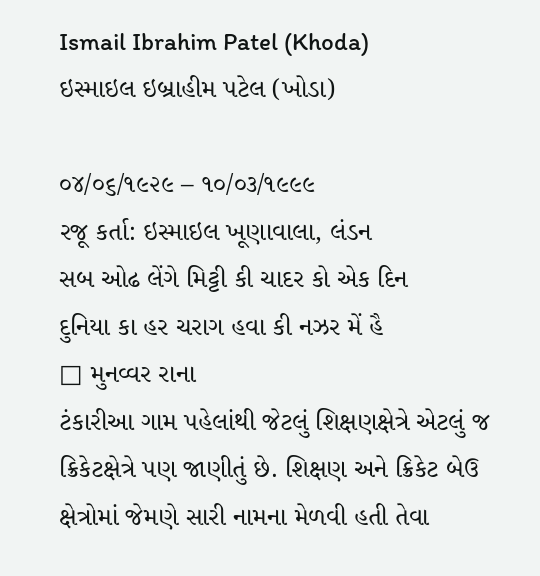Ismail Ibrahim Patel (Khoda)
ઇસ્માઇલ ઇબ્રાહીમ પટેલ (ખોડા)

૦૪/૦૬/૧૯૨૯ – ૧૦/૦૩/૧૯૯૯
રજૂ કર્તા: ઇસ્માઇલ ખૂણાવાલા, લંડન
સબ ઓઢ લેંગે મિટ્ટી કી ચાદર કો એક દિન
દુનિયા કા હર ચરાગ હવા કી નઝર મેં હૈ
□ મુનવ્વર રાના
ટંકારીઆ ગામ પહેલાંથી જેટલું શિક્ષણક્ષેત્રે એટલું જ ક્રિકેટક્ષેત્રે પણ જાણીતું છે. શિક્ષણ અને ક્રિકેટ બેઉ ક્ષેત્રોમાં જેમણે સારી નામના મેળવી હતી તેવા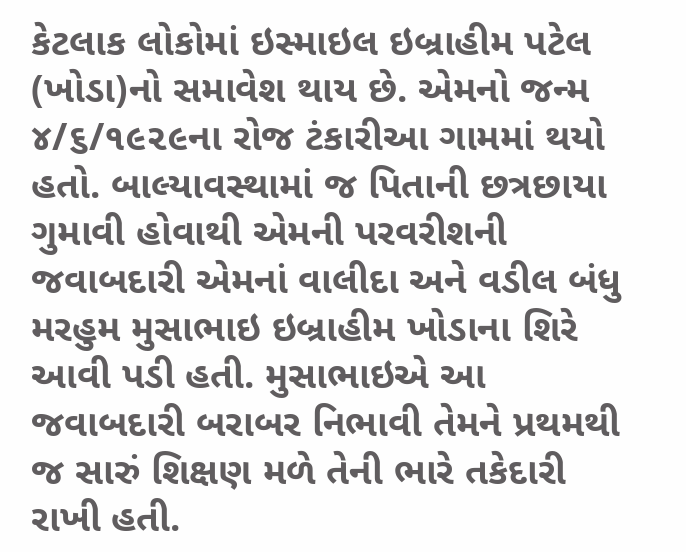કેટલાક લોકોમાં ઇસ્માઇલ ઇબ્રાહીમ પટેલ (ખોડા)નો સમાવેશ થાય છે. એમનો જન્મ ૪/૬/૧૯૨૯ના રોજ ટંકારીઆ ગામમાં થયો હતો. બાલ્યાવસ્થામાં જ પિતાની છત્રછાયા ગુમાવી હોવાથી એમની પરવરીશની જવાબદારી એમનાં વાલીદા અને વડીલ બંધુ મરહુમ મુસાભાઇ ઇબ્રાહીમ ખોડાના શિરે આવી પડી હતી. મુસાભાઇએ આ જવાબદારી બરાબર નિભાવી તેમને પ્રથમથી જ સારું શિક્ષણ મળે તેની ભારે તકેદારી રાખી હતી.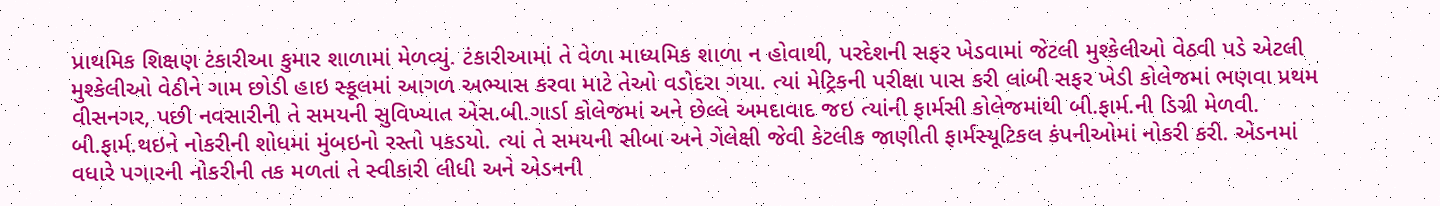પ્રાથમિક શિક્ષણ ટંકારીઆ કુમાર શાળામાં મેળવ્યું. ટંકારીઆમાં તે વેળા માધ્યમિક શાળા ન હોવાથી, પરદેશની સફર ખેડવામાં જેટલી મુશ્કેલીઓ વેઠવી પડે એટલી મુશ્કેલીઓ વેઠીને ગામ છોડી હાઇ સ્કૂલમાં આગળ અભ્યાસ કરવા માટે તેઓ વડોદરા ગયા. ત્યાં મેટ્રિકની પરીક્ષા પાસ કરી લાંબી સફર ખેડી કોલેજમાં ભણવા પ્રથમ વીસનગર, પછી નવસારીની તે સમયની સુવિખ્યાત એસ.બી.ગાર્ડા કોલેજમાં અને છેલ્લે અમદાવાદ જઇ ત્યાંની ફાર્મસી કોલેજમાંથી બી.ફાર્મ.ની ડિગ્રી મેળવી.
બી.ફાર્મ.થઇને નોકરીની શોધમાં મુંબઇનો રસ્તો પકડયો. ત્યાં તે સમયની સીબા અને ગેલેક્ષી જેવી કેટલીક જાણીતી ફાર્મસ્યૂટિકલ કંપનીઓમાં નોકરી કરી. એડનમાં વધારે પગારની નોકરીની તક મળતાં તે સ્વીકારી લીધી અને એડનની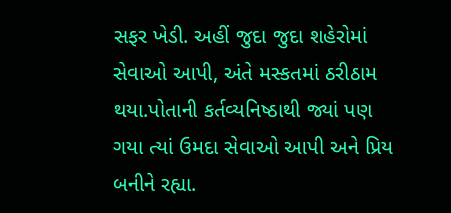સફર ખેડી. અહીં જુદા જુદા શહેરોમાં સેવાઓ આપી, અંતે મસ્કતમાં ઠરીઠામ થયા.પોતાની કર્તવ્યનિષ્ઠાથી જ્યાં પણ ગયા ત્યાં ઉમદા સેવાઓ આપી અને પ્રિય બનીને રહ્યા.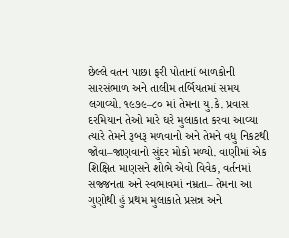છેલ્લે વતન પાછા ફરી પોતાનાં બાળકોની સારસંભાળ અને તાલીમ તર્બિયતમાં સમય લગાવ્યો. ૧૯૭૯–૮૦ માં તેમના યુ.કે. પ્રવાસ દરમિયાન તેઓ મારે ઘરે મુલાકાત કરવા આવ્યા ત્યારે તેમને રૂબરૂ મળવાનો અને તેમને વધુ નિકટથી જોવા–જાણવાનો સુંદર મોકો મળ્યો. વાણીમાં એક શિક્ષિત માણસને શોભે એવો વિવેક, વર્તનમાં સજ્જનતા અને સ્વભાવમાં નમ્રતા– તેમના આ ગુણોથી હું પ્રથમ મુલાકાતે પ્રસન્ન અને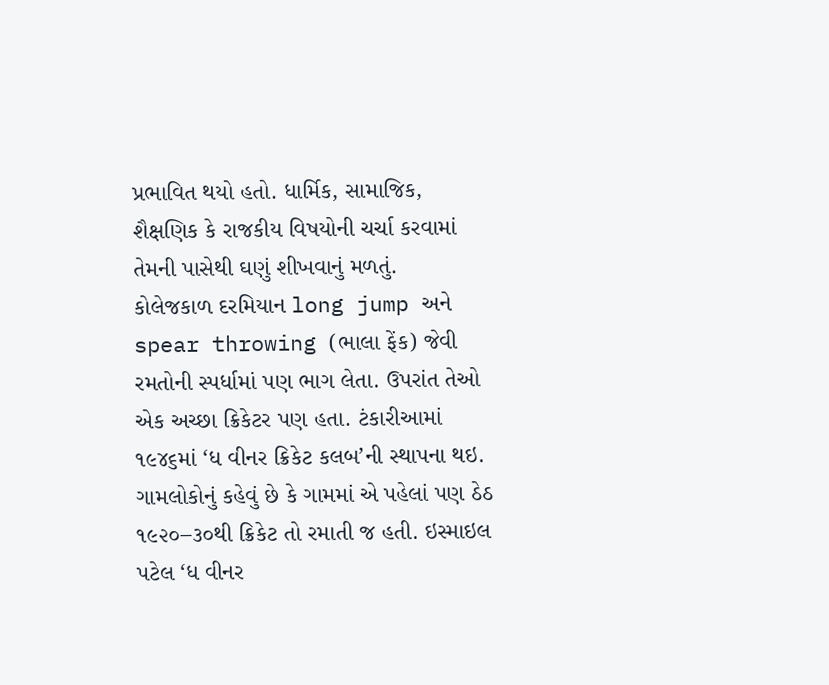પ્રભાવિત થયો હતો. ધાર્મિક, સામાજિક, શૈક્ષણિક કે રાજકીય વિષયોની ચર્ચા કરવામાં તેમની પાસેથી ઘણું શીખવાનું મળતું.
કોલેજકાળ દરમિયાન long jump અને spear throwing (ભાલા ફેંક) જેવી રમતોની સ્પર્ધામાં પણ ભાગ લેતા. ઉપરાંત તેઓ એક અચ્છા ક્રિકેટર પણ હતા. ટંકારીઆમાં ૧૯૪૬માં ‘ધ વીનર ક્રિકેટ કલબ’ની સ્થાપના થઇ. ગામલોકોનું કહેવું છે કે ગામમાં એ પહેલાં પણ ઠેઠ ૧૯૨૦–૩૦થી ક્રિકેટ તો રમાતી જ હતી. ઇસ્માઇલ પટેલ ‘ધ વીનર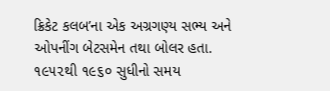ક્રિકેટ કલબ’ના એક અગ્રગણ્ય સભ્ય અને ઓપનીંગ બેટસમેન તથા બોલર હતા. ૧૯૫૨થી ૧૯૬૦ સુધીનો સમય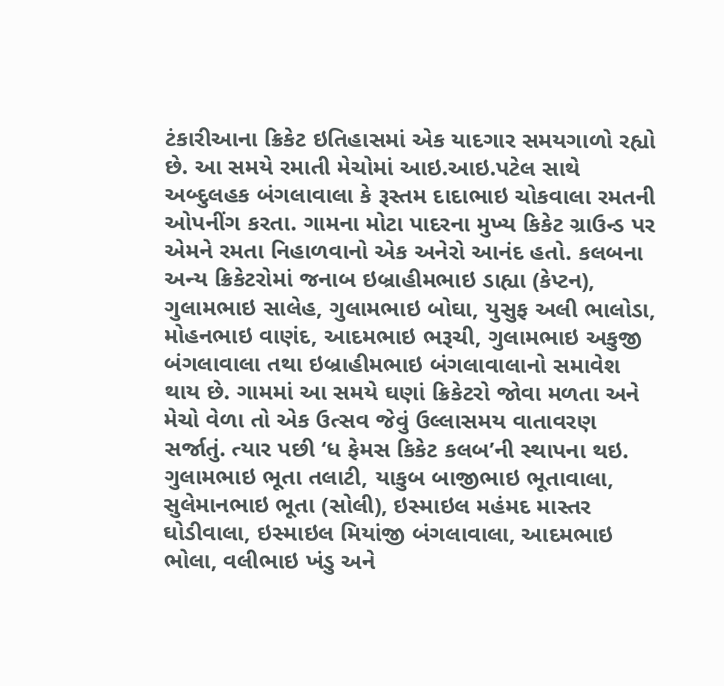ટંકારીઆના ક્રિકેટ ઇતિહાસમાં એક યાદગાર સમયગાળો રહ્યો છે. આ સમયે રમાતી મેચોમાં આઇ.આઇ.પટેલ સાથે અબ્દુલહક બંગલાવાલા કે રૂસ્તમ દાદાભાઇ ચોકવાલા રમતની ઓપનીંગ કરતા. ગામના મોટા પાદરના મુખ્ય કિકેટ ગ્રાઉન્ડ પર એમને રમતા નિહાળવાનો એક અનેરો આનંદ હતો. કલબના અન્ય ક્રિકેટરોમાં જનાબ ઇબ્રાહીમભાઇ ડાહ્યા (કેપ્ટન), ગુલામભાઇ સાલેહ, ગુલામભાઇ બોઘા, યુસુફ અલી ભાલોડા, મોહનભાઇ વાણંદ, આદમભાઇ ભરૂચી, ગુલામભાઇ અકુજી બંગલાવાલા તથા ઇબ્રાહીમભાઇ બંગલાવાલાનો સમાવેશ થાય છે. ગામમાં આ સમયે ઘણાં ક્રિકેટરો જોવા મળતા અને મેચો વેળા તો એક ઉત્સવ જેવું ઉલ્લાસમય વાતાવરણ સર્જાતું. ત્યાર પછી ‘ધ ફેમસ કિકેટ કલબ’ની સ્થાપના થઇ. ગુલામભાઇ ભૂતા તલાટી, યાકુબ બાજીભાઇ ભૂતાવાલા, સુલેમાનભાઇ ભૂતા (સોલી), ઇસ્માઇલ મહંમદ માસ્તર ઘોડીવાલા, ઇસ્માઇલ મિયાંજી બંગલાવાલા, આદમભાઇ ભોલા, વલીભાઇ ખંડુ અને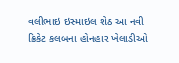વલીભાઇ ઇસ્માઇલ શેઠ આ નવી ક્રિકેટ કલબના હોનહાર ખેલાડીઓ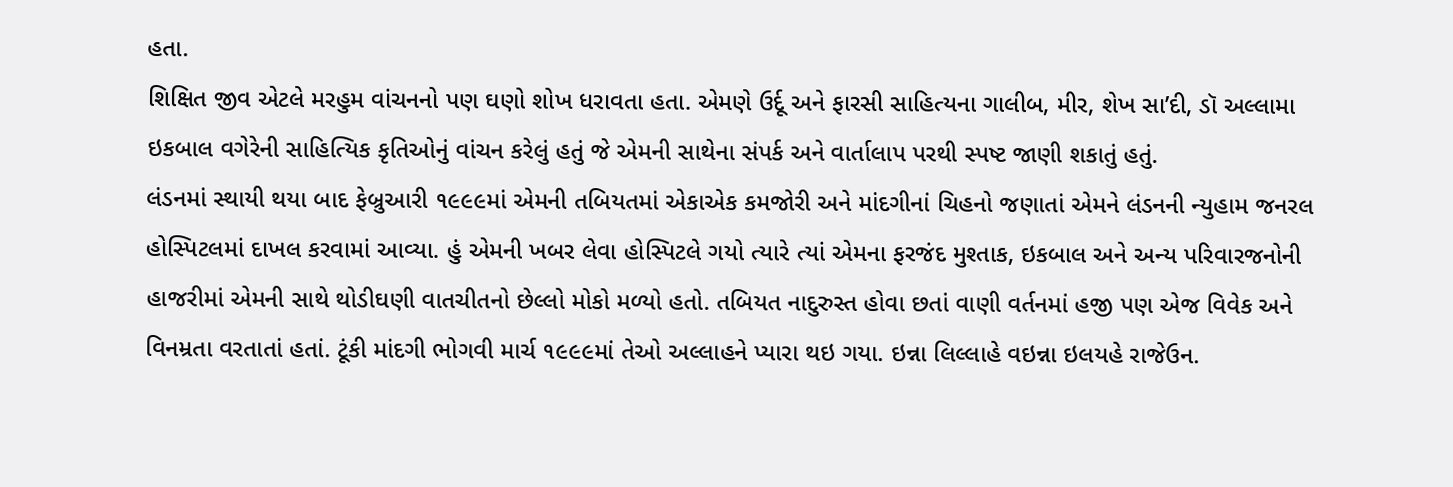હતા.
શિક્ષિત જીવ એટલે મરહુમ વાંચનનો પણ ઘણો શોખ ધરાવતા હતા. એમણે ઉર્દૂ અને ફારસી સાહિત્યના ગાલીબ, મીર, શેખ સા’દી, ડૉ અલ્લામા ઇકબાલ વગેરેની સાહિત્યિક કૃતિઓનું વાંચન કરેલું હતું જે એમની સાથેના સંપર્ક અને વાર્તાલાપ પરથી સ્પષ્ટ જાણી શકાતું હતું.
લંડનમાં સ્થાયી થયા બાદ ફેબ્રુઆરી ૧૯૯૯માં એમની તબિયતમાં એકાએક કમજોરી અને માંદગીનાં ચિહનો જણાતાં એમને લંડનની ન્યુહામ જનરલ હોસ્પિટલમાં દાખલ કરવામાં આવ્યા. હું એમની ખબર લેવા હોસ્પિટલે ગયો ત્યારે ત્યાં એમના ફરજંદ મુશ્તાક, ઇકબાલ અને અન્ય પરિવારજનોની હાજરીમાં એમની સાથે થોડીઘણી વાતચીતનો છેલ્લો મોકો મળ્યો હતો. તબિયત નાદુરુસ્ત હોવા છતાં વાણી વર્તનમાં હજી પણ એજ વિવેક અને વિનમ્રતા વરતાતાં હતાં. ટૂંકી માંદગી ભોગવી માર્ચ ૧૯૯૯માં તેઓ અલ્લાહને પ્યારા થઇ ગયા. ઇન્ના લિલ્લાહે વઇન્ના ઇલયહે રાજેઉન.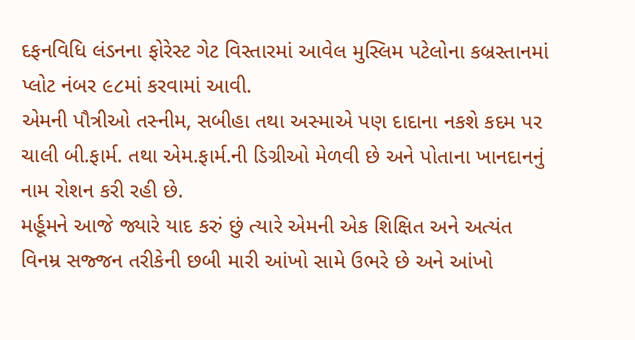દફનવિધિ લંડનના ફોરેસ્ટ ગેટ વિસ્તારમાં આવેલ મુસ્લિમ પટેલોના કબ્રસ્તાનમાં પ્લોટ નંબર ૯૮માં કરવામાં આવી.
એમની પૌત્રીઓ તસ્નીમ, સબીહા તથા અસ્માએ પણ દાદાના નકશે કદમ પર ચાલી બી.ફાર્મ. તથા એમ.ફાર્મ.ની ડિગ્રીઓ મેળવી છે અને પોતાના ખાનદાનનું નામ રોશન કરી રહી છે.
મર્હૂમને આજે જ્યારે યાદ કરું છું ત્યારે એમની એક શિક્ષિત અને અત્યંત વિનમ્ર સજ્જન તરીકેની છબી મારી આંખો સામે ઉભરે છે અને આંખો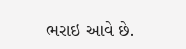ભરાઇ આવે છે.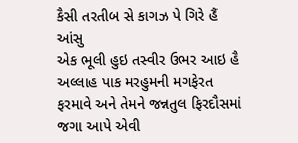કૈસી તરતીબ સે કાગઝ પે ગિરે હૈં આંસુ
એક ભૂલી હુઇ તસ્વીર ઉભર આઇ હૈ
અલ્લાહ પાક મરહુમની મગફેરત ફરમાવે અને તેમને જન્નતુલ ફિરદૌસમાં જગા આપે એવી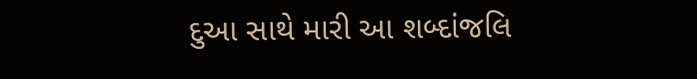દુઆ સાથે મારી આ શબ્દાંજલિ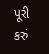પૂરી કરું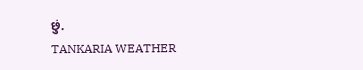છું.
TANKARIA WEATHER